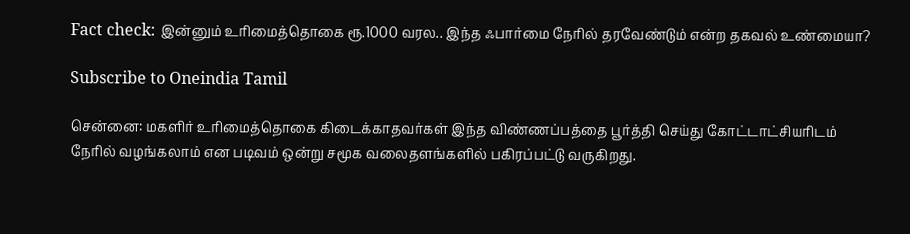Fact check: இன்னும் உரிமைத்தொகை ரூ.1000 வரல.. இந்த ஃபார்மை நேரில் தரவேண்டும் என்ற தகவல் உண்மையா?

Subscribe to Oneindia Tamil

சென்னை: மகளிர் உரிமைத்தொகை கிடைக்காதவர்கள் இந்த விண்ணப்பத்தை பூர்த்தி செய்து கோட்டாட்சியரிடம் நேரில் வழங்கலாம் என படிவம் ஒன்று சமூக வலைதளங்களில் பகிரப்பட்டு வருகிறது.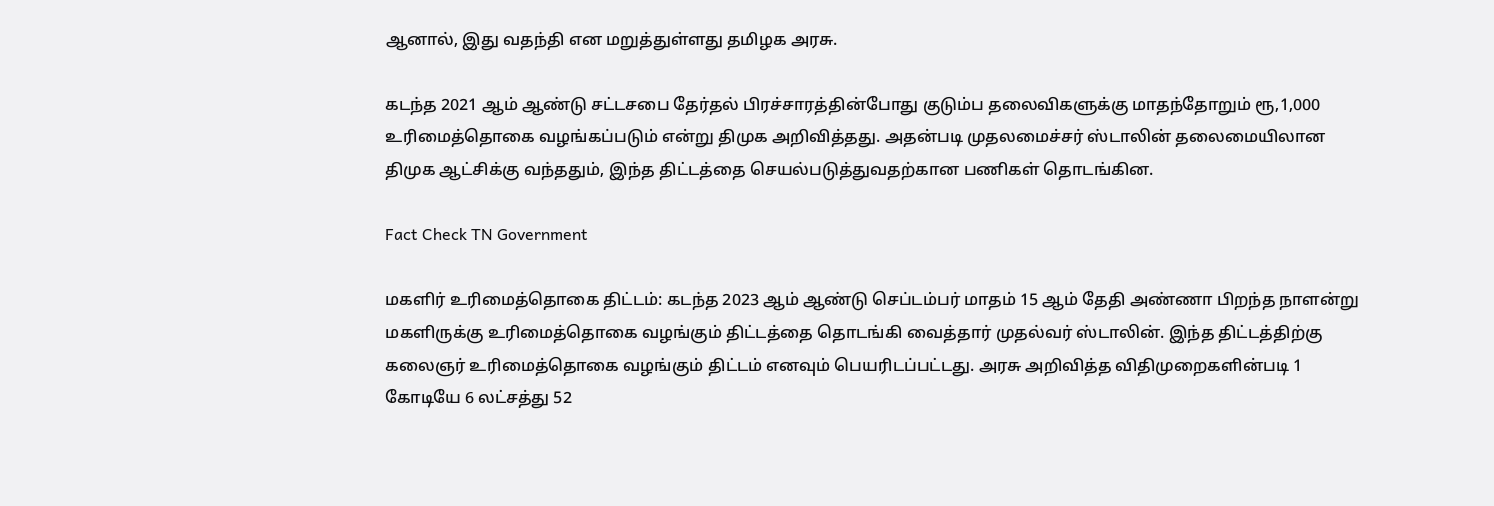ஆனால், இது வதந்தி என மறுத்துள்ளது தமிழக அரசு.

கடந்த 2021 ஆம் ஆண்டு சட்டசபை தேர்தல் பிரச்சாரத்தின்போது குடும்ப தலைவிகளுக்கு மாதந்தோறும் ரூ,1,000 உரிமைத்தொகை வழங்கப்படும் என்று திமுக அறிவித்தது. அதன்படி முதலமைச்சர் ஸ்டாலின் தலைமையிலான திமுக ஆட்சிக்கு வந்ததும், இந்த திட்டத்தை செயல்படுத்துவதற்கான பணிகள் தொடங்கின.

Fact Check TN Government

மகளிர் உரிமைத்தொகை திட்டம்: கடந்த 2023 ஆம் ஆண்டு செப்டம்பர் மாதம் 15 ஆம் தேதி அண்ணா பிறந்த நாளன்று மகளிருக்கு உரிமைத்தொகை வழங்கும் திட்டத்தை தொடங்கி வைத்தார் முதல்வர் ஸ்டாலின். இந்த திட்டத்திற்கு கலைஞர் உரிமைத்தொகை வழங்கும் திட்டம் எனவும் பெயரிடப்பட்டது. அரசு அறிவித்த விதிமுறைகளின்படி 1 கோடியே 6 லட்சத்து 52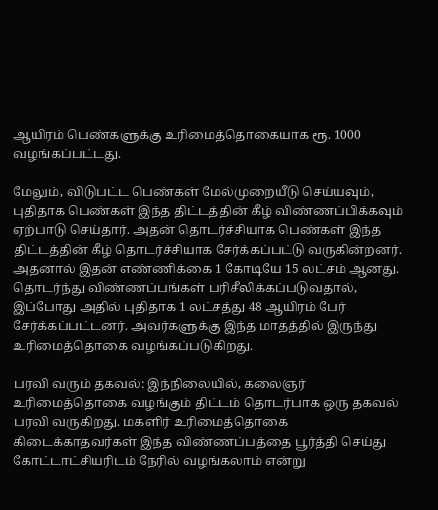ஆயிரம் பெண்களுக்கு உரிமைத்தொகையாக ரூ. 1000 வழங்கப்பட்டது.

மேலும், விடுபட்ட பெண்கள் மேல்முறையீடு செய்யவும், புதிதாக பெண்கள் இந்த திட்டத்தின் கீழ் விண்ணப்பிக்கவும் ஏற்பாடு செய்தார். அதன் தொடர்ச்சியாக பெண்கள் இந்த திட்டத்தின் கீழ் தொடர்ச்சியாக சேர்க்கப்பட்டு வருகின்றனர். அதனால் இதன் எண்ணிக்கை 1 கோடியே 15 லட்சம் ஆனது. தொடர்ந்து விண்ணப்பங்கள் பரிசீலிக்கப்படுவதால், இப்போது அதில் புதிதாக 1 லட்சத்து 48 ஆயிரம் பேர் சேர்க்கப்பட்டனர். அவர்களுக்கு இந்த மாதத்தில் இருந்து உரிமைத்தொகை வழங்கப்படுகிறது.

பரவி வரும் தகவல்: இந்நிலையில், கலைஞர் உரிமைத்தொகை வழங்கும் திட்டம் தொடர்பாக ஒரு தகவல் பரவி வருகிறது. மகளிர் உரிமைத்தொகை கிடைக்காதவர்கள் இந்த விண்ணப்பத்தை பூர்த்தி செய்து கோட்டாட்சியரிடம் நேரில் வழங்கலாம் என்று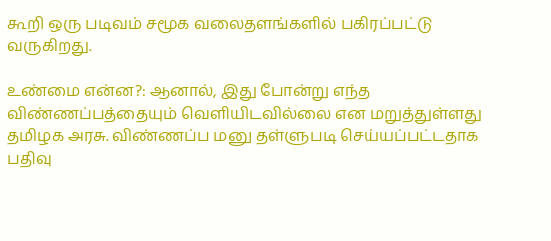கூறி ஒரு படிவம் சமூக வலைதளங்களில் பகிரப்பட்டு வருகிறது.

உண்மை என்ன?: ஆனால், இது போன்று எந்த விண்ணப்பத்தையும் வெளியிடவில்லை என மறுத்துள்ளது தமிழக அரசு. விண்ணப்ப மனு தள்ளுபடி செய்யப்பட்டதாக பதிவு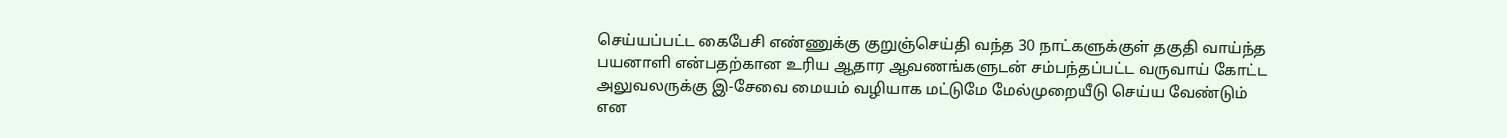செய்யப்பட்ட கைபேசி எண்ணுக்கு குறுஞ்செய்தி வந்த 30 நாட்களுக்குள் தகுதி வாய்ந்த பயனாளி என்பதற்கான உரிய ஆதார ஆவணங்களுடன் சம்பந்தப்பட்ட வருவாய் கோட்ட அலுவலருக்கு இ-சேவை மையம் வழியாக மட்டுமே மேல்முறையீடு செய்ய வேண்டும் என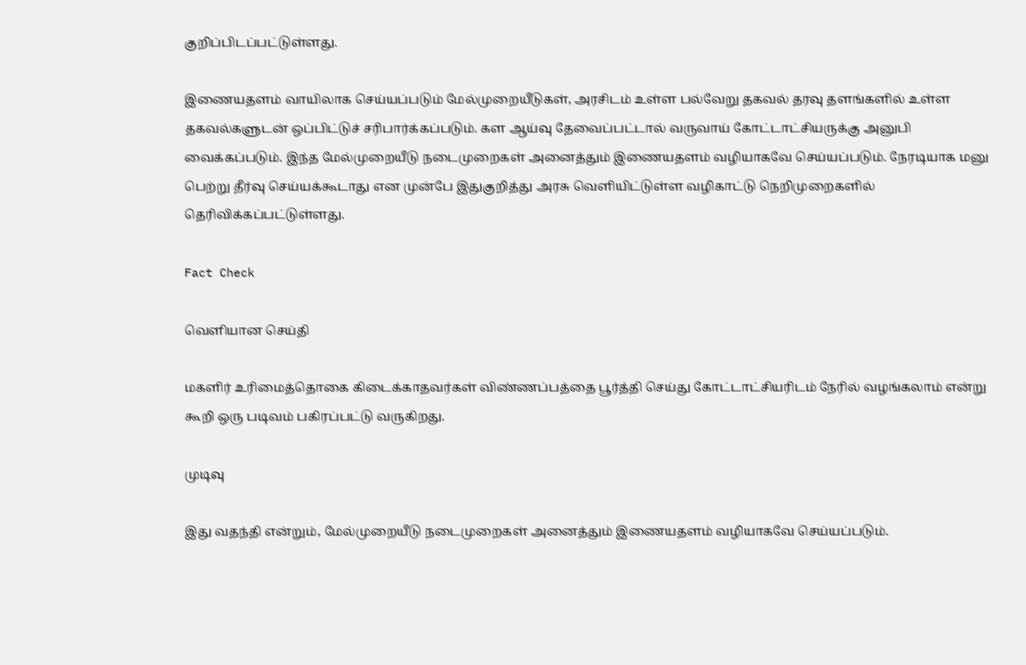குறிப்பிடப்பட்டுள்ளது.

இணையதளம் வாயிலாக செய்யப்படும் மேல்முறையீடுகள், அரசிடம் உள்ள பல்வேறு தகவல் தரவு தளங்களில் உள்ள தகவல்களுடன் ஒப்பிட்டுச் சரிபார்க்கப்படும். கள ஆய்வு தேவைப்பட்டால் வருவாய் கோட்டாட்சியருக்கு அனுபி வைக்கப்படும். இந்த மேல்முறையீடு நடைமுறைகள் அனைத்தும் இணையதளம் வழியாகவே செய்யப்படும். நேரடியாக மனு பெற்று தீர்வு செய்யக்கூடாது என முன்பே இதுகுறித்து அரசு வெளியிட்டுள்ள வழிகாட்டு நெறிமுறைகளில் தெரிவிக்கப்பட்டுள்ளது.

Fact Check

வெளியான செய்தி

மகளிர் உரிமைத்தொகை கிடைக்காதவர்கள் விண்ணப்பத்தை பூர்த்தி செய்து கோட்டாட்சியரிடம் நேரில் வழங்கலாம் என்று கூறி ஒரு படிவம் பகிரப்பட்டு வருகிறது.

முடிவு

இது வதந்தி என்றும், மேல்முறையீடு நடைமுறைகள் அனைத்தும் இணையதளம் வழியாகவே செய்யப்படும்.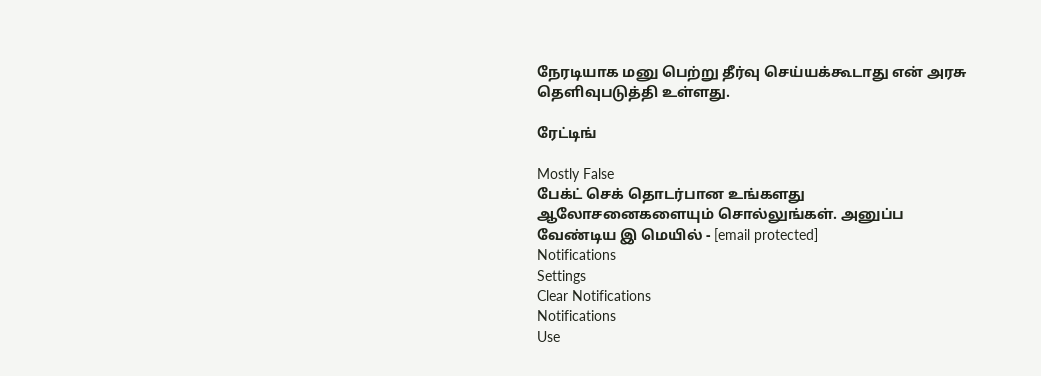நேரடியாக மனு பெற்று தீர்வு செய்யக்கூடாது என் அரசு தெளிவுபடுத்தி உள்ளது.

ரேட்டிங்

Mostly False
பேக்ட் செக் தொடர்பான உங்களது ஆலோசனைகளையும் சொல்லுங்கள். அனுப்ப வேண்டிய இ மெயில் - [email protected]
Notifications
Settings
Clear Notifications
Notifications
Use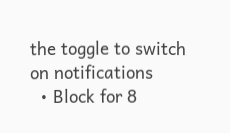the toggle to switch on notifications
  • Block for 8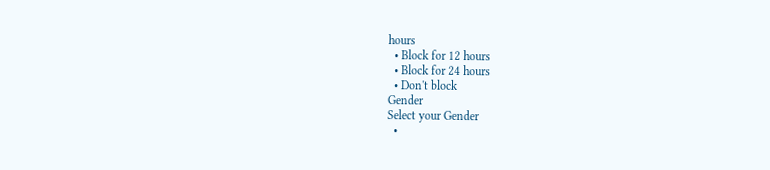hours
  • Block for 12 hours
  • Block for 24 hours
  • Don't block
Gender
Select your Gender
  •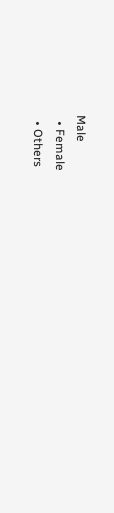Male
  • Female
  • Others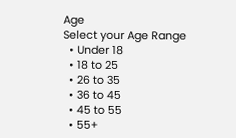Age
Select your Age Range
  • Under 18
  • 18 to 25
  • 26 to 35
  • 36 to 45
  • 45 to 55
  • 55+